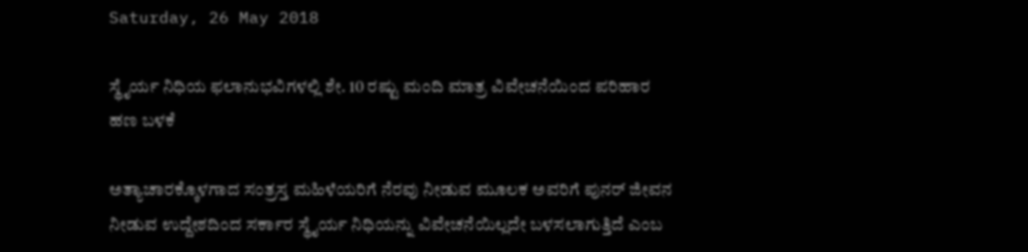Saturday, 26 May 2018

ಸ್ಥೈರ್ಯ ನಿಧಿಯ ಫಲಾನುಭವಿಗಳಲ್ಲಿ ಶೇ. 10 ರಷ್ಟು ಮಂದಿ ಮಾತ್ರ ವಿವೇಚನೆಯಿಂದ ಪರಿಹಾರ ಹಣ ಬಳಕೆ

ಅತ್ಯಾಚಾರಕ್ಕೊಳಗಾದ ಸಂತ್ರಸ್ತ ಮಹಿಳೆಯರಿಗೆ ನೆರವು ನೀಡುವ ಮೂಲಕ ಅವರಿಗೆ ಪುನರ್ ಜೀವನ ನೀಡುವ ಉದ್ದೇಶದಿಂದ ಸರ್ಕಾರ ಸ್ಥೈರ್ಯ ನಿಧಿಯನ್ನು ವಿವೇಚನೆಯಿಲ್ಲದೇ ಬಳಸಲಾಗುತ್ತಿದೆ ಎಂಬ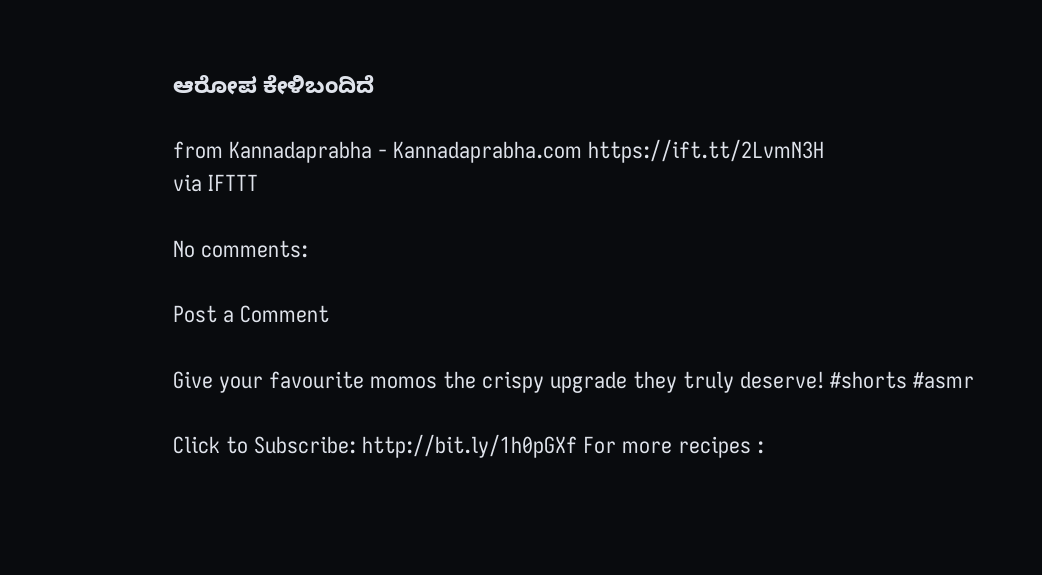ಆರೋಪ ಕೇಳಿಬಂದಿದೆ

from Kannadaprabha - Kannadaprabha.com https://ift.tt/2LvmN3H
via IFTTT

No comments:

Post a Comment

Give your favourite momos the crispy upgrade they truly deserve! #shorts #asmr

Click to Subscribe: http://bit.ly/1h0pGXf For more recipes :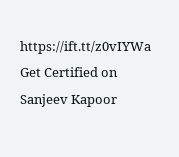https://ift.tt/z0vIYWa Get Certified on Sanjeev Kapoor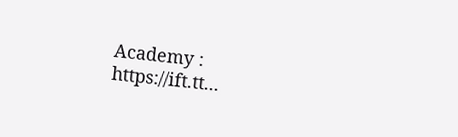Academy : https://ift.tt...